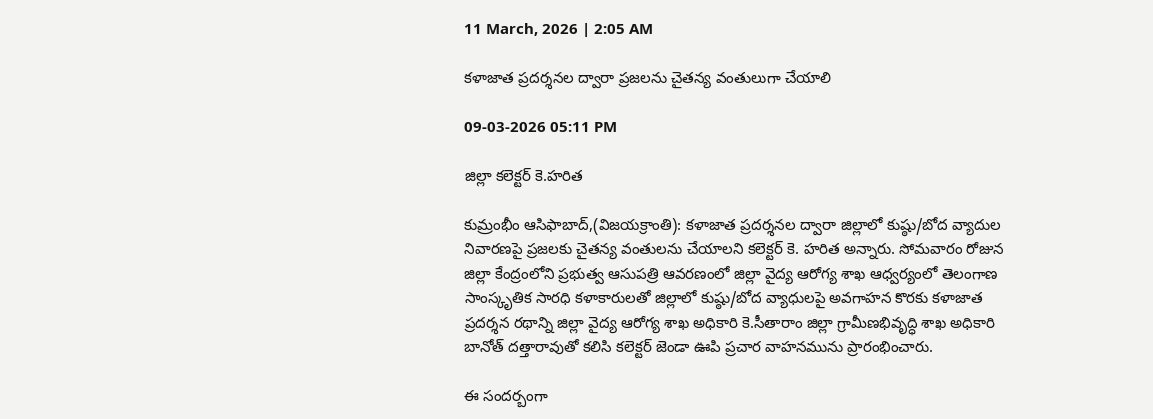11 March, 2026 | 2:05 AM

కళాజాత ప్రదర్శనల ద్వారా ప్రజలను చైతన్య వంతులుగా చేయాలి

09-03-2026 05:11 PM

జిల్లా కలెక్టర్ కె.హరిత

కుమ్రంభీం ఆసిఫాబాద్,(విజయక్రాంతి): కళాజాత ప్రదర్శనల ద్వారా జిల్లాలో కుష్ఠు/బోద వ్యాదుల నివారణపై ప్రజలకు చైతన్య వంతులను చేయాలని కలెక్టర్ కె. హరిత అన్నారు. సోమవారం రోజున జిల్లా కేంద్రంలోని ప్రభుత్వ ఆసుపత్రి ఆవరణంలో జిల్లా వైద్య ఆరోగ్య శాఖ ఆధ్వర్యంలో తెలంగాణ సాంస్కృతిక సారధి కళాకారులతో జిల్లాలో కుష్ఠు/బోద వ్యాధులపై అవగాహన కొరకు కళాజాత ప్రదర్శన రథాన్ని జిల్లా వైద్య ఆరోగ్య శాఖ అధికారి కె.సీతారాం జిల్లా గ్రామీణభివృద్ధి శాఖ అధికారి బానోత్ దత్తారావుతో కలిసి కలెక్టర్ జెండా ఊపి ప్రచార వాహనమును ప్రారంభించారు.

ఈ సందర్బంగా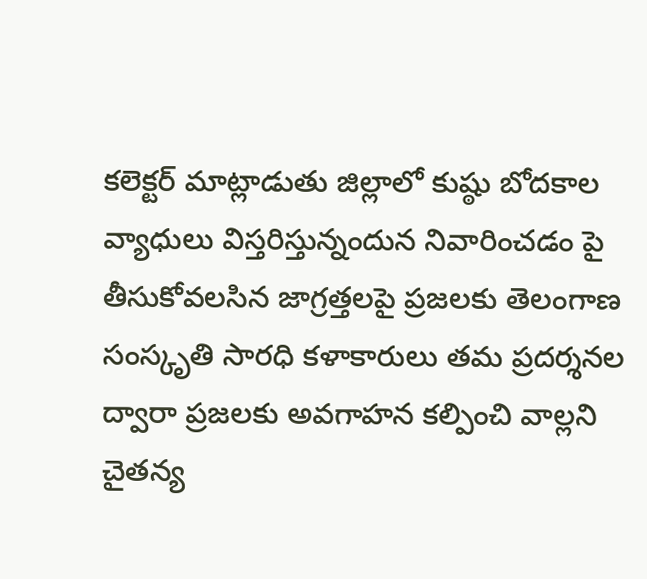కలెక్టర్ మాట్లాడుతు జిల్లాలో కుష్ఠు బోదకాల వ్యాధులు విస్తరిస్తున్నందున నివారించడం పై తీసుకోవలసిన జాగ్రత్తలపై ప్రజలకు తెలంగాణ సంస్కృతి సారధి కళాకారులు తమ ప్రదర్శనల ద్వారా ప్రజలకు అవగాహన కల్పించి వాల్లని చైతన్య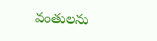వంతులను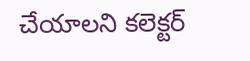చేయాలని కలెక్టర్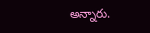అన్నారు.